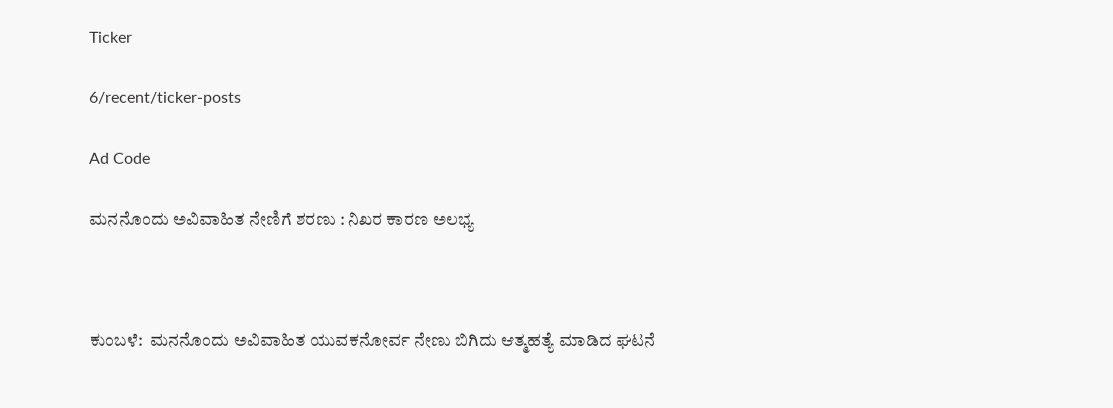Ticker

6/recent/ticker-posts

Ad Code

ಮನನೊಂದು ಅವಿವಾಹಿತ ನೇಣಿಗೆ ಶರಣು : ನಿಖರ ಕಾರಣ ಅಲಭ್ಯ



ಕುಂಬಳೆ:  ಮನನೊಂದು ಅವಿವಾಹಿತ ಯುವಕನೋರ್ವ ನೇಣು ಬಿಗಿದು ಆತ್ಮಹತ್ಯೆ ಮಾಡಿದ ಘಟನೆ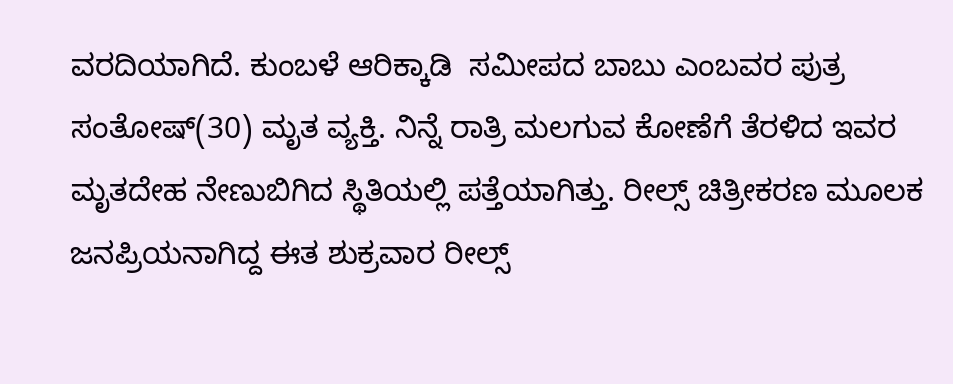ವರದಿಯಾಗಿದೆ. ಕುಂಬಳೆ ಆರಿಕ್ಕಾಡಿ  ಸಮೀಪದ ಬಾಬು ಎಂಬವರ ಪುತ್ರ ಸಂತೋಷ್(30) ಮೃತ ವ್ಯಕ್ತಿ. ನಿನ್ನೆ ರಾತ್ರಿ ಮಲಗುವ ಕೋಣೆಗೆ ತೆರಳಿದ ಇವರ ಮೃತದೇಹ ನೇಣುಬಿಗಿದ ಸ್ಥಿತಿಯಲ್ಲಿ ಪತ್ತೆಯಾಗಿತ್ತು. ರೀಲ್ಸ್ ಚಿತ್ರೀಕರಣ ಮೂಲಕ ಜನಪ್ರಿಯನಾಗಿದ್ದ ಈತ ಶುಕ್ರವಾರ ರೀಲ್ಸ್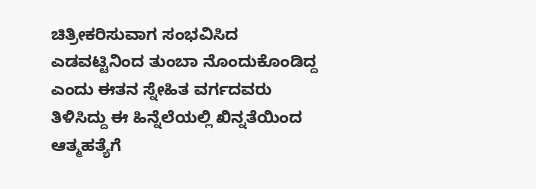ಚಿತ್ರೀಕರಿಸುವಾಗ ಸಂಭವಿಸಿದ ಎಡವಟ್ಟಿನಿಂದ ತುಂಬಾ ನೊಂದುಕೊಂಡಿದ್ದ ಎಂದು ಈತನ ಸ್ನೇಹಿತ ವರ್ಗದವರು ತಿಳಿಸಿದ್ದು ಈ ಹಿನ್ನೆಲೆಯಲ್ಲಿ ಖಿನ್ನತೆಯಿಂದ ಆತ್ಮಹತ್ಯೆಗೆ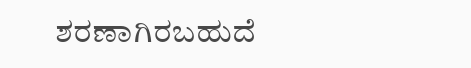ಶರಣಾಗಿರಬಹುದೆ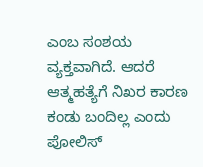ಎಂಬ ಸಂಶಯ ವ್ಯಕ್ತವಾಗಿದೆ. ಆದರೆ ಆತ್ಮಹತ್ಯೆಗೆ ನಿಖರ ಕಾರಣ ಕಂಡು ಬಂದಿಲ್ಲ ಎಂದು ಪೋಲಿಸ್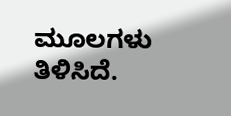ಮೂಲಗಳು ತಿಳಿಸಿದೆ.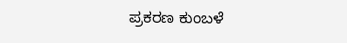ಪ್ರಕರಣ ಕುಂಬಳೆ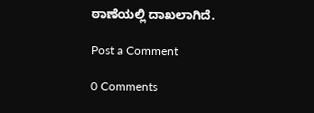ಠಾಣೆಯಲ್ಲಿ ದಾಖಲಾಗಿದೆ.

Post a Comment

0 Comments